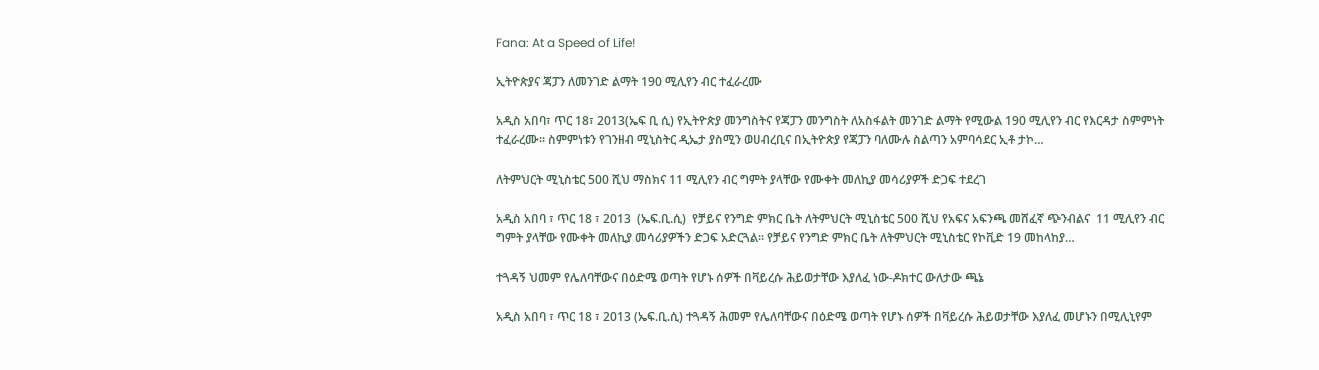Fana: At a Speed of Life!

ኢትዮጵያና ጃፓን ለመንገድ ልማት 190 ሚሊየን ብር ተፈራረሙ

አዲስ አበባ፣ ጥር 18፣ 2013(ኤፍ ቢ ሲ) የኢትዮጵያ መንግስትና የጃፓን መንግስት ለአስፋልት መንገድ ልማት የሚውል 190 ሚሊየን ብር የእርዳታ ስምምነት ተፈራረሙ፡፡ ስምምነቱን የገንዘብ ሚኒስትር ዲኤታ ያስሚን ወሀብረቢና በኢትዮጵያ የጃፓን ባለሙሉ ስልጣን አምባሳደር ኢቶ ታኮ…

ለትምህርት ሚኒስቴር 500 ሺህ ማስክና 11 ሚሊየን ብር ግምት ያላቸው የሙቀት መለኪያ መሳሪያዎች ድጋፍ ተደረገ

አዲስ አበባ ፣ ጥር 18 ፣ 2013  (ኤፍ.ቢ.ሲ)  የቻይና የንግድ ምክር ቤት ለትምህርት ሚኒስቴር 500 ሺህ የአፍና አፍንጫ መሸፈኛ ጭንብልና  11 ሚሊየን ብር ግምት ያላቸው የሙቀት መለኪያ መሳሪያዎችን ድጋፍ አድርጓል። የቻይና የንግድ ምክር ቤት ለትምህርት ሚኒስቴር የኮቪድ 19 መከላከያ…

ተጓዳኝ ህመም የሌለባቸውና በዕድሜ ወጣት የሆኑ ሰዎች በቫይረሱ ሕይወታቸው እያለፈ ነው-ዶክተር ውለታው ጫኔ

አዲስ አበባ ፣ ጥር 18 ፣ 2013 (ኤፍ.ቢ.ሲ) ተጓዳኝ ሕመም የሌለባቸውና በዕድሜ ወጣት የሆኑ ሰዎች በቫይረሱ ሕይወታቸው እያለፈ መሆኑን በሚሊኒየም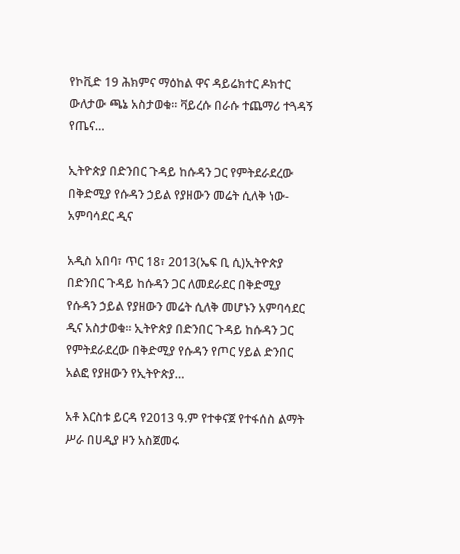የኮቪድ 19 ሕክምና ማዕከል ዋና ዳይሬክተር ዶክተር ውለታው ጫኔ አስታወቁ። ቫይረሱ በራሱ ተጨማሪ ተጓዳኝ የጤና…

ኢትዮጵያ በድንበር ጉዳይ ከሱዳን ጋር የምትደራደረው በቅድሚያ የሱዳን ኃይል የያዘውን መሬት ሲለቅ ነው- አምባሳደር ዲና

አዲስ አበባ፣ ጥር 18፣ 2013(ኤፍ ቢ ሲ)ኢትዮጵያ በድንበር ጉዳይ ከሱዳን ጋር ለመደራደር በቅድሚያ የሱዳን ኃይል የያዘውን መሬት ሲለቅ መሆኑን አምባሳደር ዲና አስታወቁ፡፡ ኢትዮጵያ በድንበር ጉዳይ ከሱዳን ጋር የምትደራደረው በቅድሚያ የሱዳን የጦር ሃይል ድንበር አልፎ የያዘውን የኢትዮጵያ…

አቶ እርስቱ ይርዳ የ2013 ዓ.ም የተቀናጀ የተፋሰስ ልማት ሥራ በሀዲያ ዞን አስጀመሩ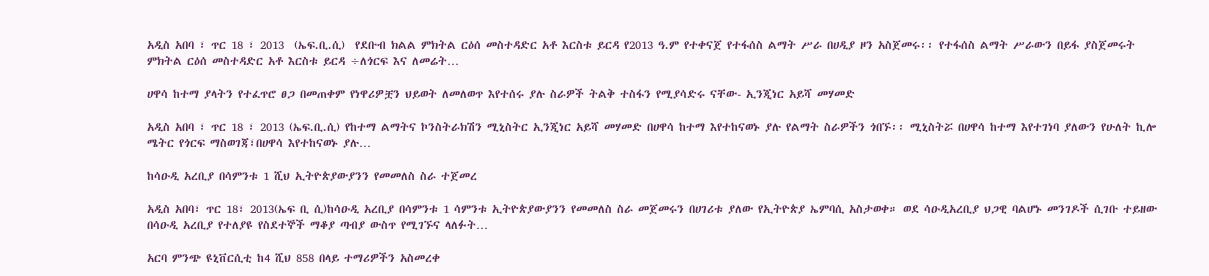አዲስ አበባ ፣ ጥር 18 ፣ 2013  (ኤፍ.ቢ.ሲ)  የደቡብ ክልል ምክትል ርዕሰ መስተዳድር አቶ እርስቱ ይርዳ የ2013 ዓ.ም የተቀናጀ የተፋሰስ ልማት ሥራ በሀዲያ ዞን አስጀመሩ፡፡ የተፋሰስ ልማት ሥራውን በይፋ ያስጀመሩት  ምክትል ርዕሰ መስተዳድር አቶ እርስቱ ይርዳ ÷ለጎርፍ እና ለመሬት…

ሀዋሳ ከተማ ያላትን የተፈጥሮ ፀጋ በመጠቀም የነዋሪዎቿን ህይወት ለመለወጥ እየተሰሩ ያሉ ስራዎች ትልቅ ተስፋን የሚያሳድሩ ናቸው- ኢንጂነር አይሻ መሃመድ

አዲስ አበባ ፣ ጥር 18 ፣ 2013 (ኤፍ.ቢ.ሲ) የከተማ ልማትና ኮንስትራክሽን ሚኒስትር ኢንጂነር አይሻ መሃመድ በሀዋሳ ከተማ እየተከናወኑ ያሉ የልማት ስራዎችን ጎበኙ፡፡ ሚኒስትሯ በሀዋሳ ከተማ እየተገነባ ያለውን የሁለት ኪሎ ሜትር የጎርፍ ማስወገጃ፣በሀዋሳ እየተከናወኑ ያሉ…

ከሳዑዲ አረቢያ በሳምንቱ 1 ሺህ ኢትዮጵያውያንን የመመለስ ስራ ተጀመረ

አዲስ አበባ፣ ጥር 18፣ 2013(ኤፍ ቢ ሲ)ከሳዑዲ አረቢያ በሳምንቱ 1 ሳምንቱ ኢትዮጵያውያንን የመመለስ ስራ መጀመሩን በሀገሪቱ ያለው የኢትዮጵያ ኤምባሲ አስታወቀ። ወደ ሳዑዲአረቢያ ህጋዊ ባልሆኑ መንገዶች ሲገቡ ተይዘው በሳዑዲ አረቢያ የተለያዩ የስደተኞች ማቆያ ጣብያ ውስጥ የሚገኙና ላለፉት…

አርባ ምንጭ ዩኒቨርሲቲ ከ4 ሺህ 858 በላይ ተማሪዎችን አስመረቀ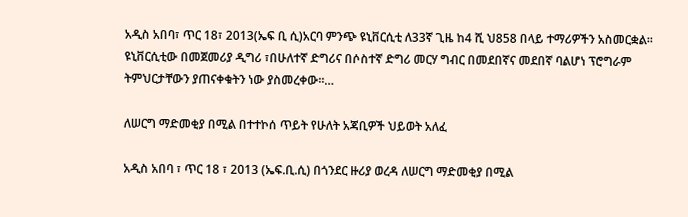አዲስ አበባ፣ ጥር 18፣ 2013(ኤፍ ቢ ሲ)አርባ ምንጭ ዩኒቨርሲቲ ለ33ኛ ጊዜ ከ4 ሺ ህ858 በላይ ተማሪዎችን አስመርቋል፡፡ ዩኒቨርሲቲው በመጀመሪያ ዲግሪ ፣በሁለተኛ ድግሪና በሶስተኛ ድግሪ መርሃ ግብር በመደበኛና መደበኛ ባልሆነ ፕሮግራም ትምህርታቸውን ያጠናቀቁትን ነው ያስመረቀው፡፡…

ለሠርግ ማድመቂያ በሚል በተተኮሰ ጥይት የሁለት አጃቢዎች ህይወት አለፈ

አዲስ አበባ ፣ ጥር 18 ፣ 2013 (ኤፍ.ቢ.ሲ) በጎንደር ዙሪያ ወረዳ ለሠርግ ማድመቂያ በሚል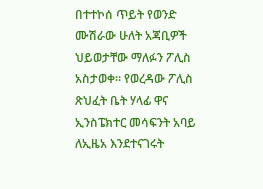በተተኮሰ ጥይት የወንድ ሙሽራው ሁለት አጃቢዎች ህይወታቸው ማለፉን ፖሊስ አስታወቀ፡፡ የወረዳው ፖሊስ ጽህፈት ቤት ሃላፊ ዋና ኢንስፔክተር መሳፍንት አባይ ለኢዜአ እንደተናገሩት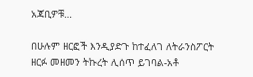አጃቢዎቹ…

በሁሉም ዘርፎች እንዲያድጉ ከተፈለገ ለትራንስፖርት ዘርፉ መዘመን ትኩረት ሊሰጥ ይገባል-አቶ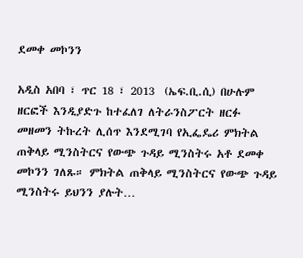ደመቀ መኮንን

አዲስ አበባ ፣ ጥር 18 ፣ 2013  (ኤፍ.ቢ.ሲ) በሁሉም ዘርፎች እንዲያድጉ ከተፈለገ ለትራንስፖርት ዘርፉ መዘመን ትኩረት ሊሰጥ እንደሚገባ የኢፌዴሪ ምክትል ጠቅላይ ሚንስትርና የውጭ ጉዳይ ሚንስትሩ አቶ ደመቀ መኮንን ገለጹ። ምክትል ጠቅላይ ሚንስትርና የውጭ ጉዳይ ሚንስትሩ ይህንን ያሉት…